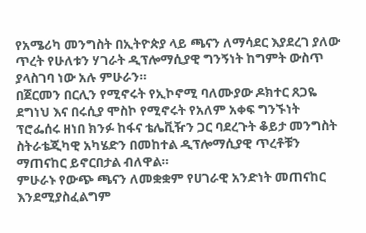የአሜሪካ መንግስት በኢትዮጵያ ላይ ጫናን ለማሳደር እያደረገ ያለው ጥረት የሁለቱን ሃገራት ዲፕሎማሲያዊ ግንኝነት ከግምት ውስጥ ያላስገባ ነው አሉ ምሁራን።
በጀርመን በርሊን የሚኖሩት የኢኮኖሚ ባለሙያው ዶክተር ጸጋዬ ደግነህ እና በሩሲያ ሞስኮ የሚኖሩት የአለም አቀፍ ግንኙነት ፕሮፌሰሩ ዘነበ ክንፉ ከፋና ቴሌቪዥን ጋር ባደረጉት ቆይታ መንግስት ስትራቴጂካዊ አካሄድን በመከተል ዲፕሎማሲያዊ ጥረቶቹን ማጠናከር ይኖርበታል ብለዋል።
ምሁራኑ የውጭ ጫናን ለመቋቋም የሀገራዊ አንድነት መጠናከር እንደሚያስፈልግም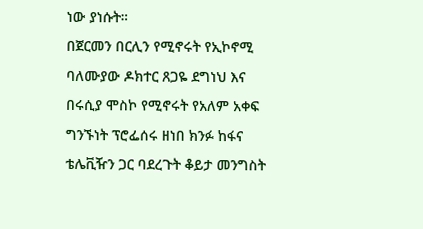ነው ያነሱት።
በጀርመን በርሊን የሚኖሩት የኢኮኖሚ ባለሙያው ዶክተር ጸጋዬ ደግነህ እና በሩሲያ ሞስኮ የሚኖሩት የአለም አቀፍ ግንኙነት ፕሮፌሰሩ ዘነበ ክንፉ ከፋና ቴሌቪዥን ጋር ባደረጉት ቆይታ መንግስት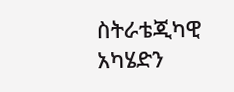ስትራቴጂካዊ አካሄድን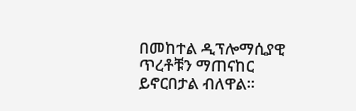በመከተል ዲፕሎማሲያዊ ጥረቶቹን ማጠናከር ይኖርበታል ብለዋል።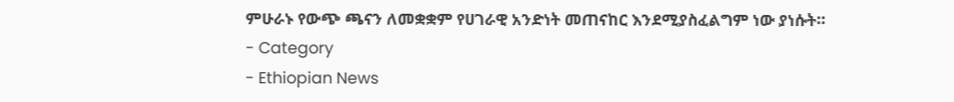ምሁራኑ የውጭ ጫናን ለመቋቋም የሀገራዊ አንድነት መጠናከር እንደሚያስፈልግም ነው ያነሱት።
- Category
- Ethiopian News